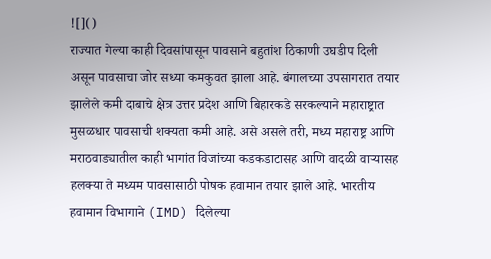![]()
राज्यात गेल्या काही दिवसांपासून पावसाने बहुतांश ठिकाणी उघडीप दिली असून पावसाचा जोर सध्या कमकुवत झाला आहे. बंगालच्या उपसागरात तयार झालेले कमी दाबाचे क्षेत्र उत्तर प्रदेश आणि बिहारकडे सरकल्याने महाराष्ट्रात मुसळधार पावसाची शक्यता कमी आहे. असे असले तरी, मध्य महाराष्ट्र आणि मराठवाड्यातील काही भागांत विजांच्या कडकडाटासह आणि वादळी वाऱ्यासह हलक्या ते मध्यम पावसासाठी पोषक हवामान तयार झाले आहे. भारतीय हवामान विभागाने (IMD) दिलेल्या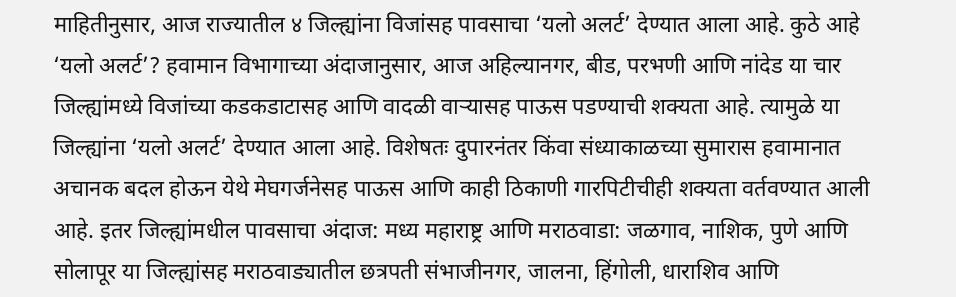माहितीनुसार, आज राज्यातील ४ जिल्ह्यांना विजांसह पावसाचा ‘यलो अलर्ट’ देण्यात आला आहे. कुठे आहे ‘यलो अलर्ट’? हवामान विभागाच्या अंदाजानुसार, आज अहिल्यानगर, बीड, परभणी आणि नांदेड या चार जिल्ह्यांमध्ये विजांच्या कडकडाटासह आणि वादळी वाऱ्यासह पाऊस पडण्याची शक्यता आहे. त्यामुळे या जिल्ह्यांना ‘यलो अलर्ट’ देण्यात आला आहे. विशेषतः दुपारनंतर किंवा संध्याकाळच्या सुमारास हवामानात अचानक बदल होऊन येथे मेघगर्जनेसह पाऊस आणि काही ठिकाणी गारपिटीचीही शक्यता वर्तवण्यात आली आहे. इतर जिल्ह्यांमधील पावसाचा अंदाज: मध्य महाराष्ट्र आणि मराठवाडा: जळगाव, नाशिक, पुणे आणि सोलापूर या जिल्ह्यांसह मराठवाड्यातील छत्रपती संभाजीनगर, जालना, हिंगोली, धाराशिव आणि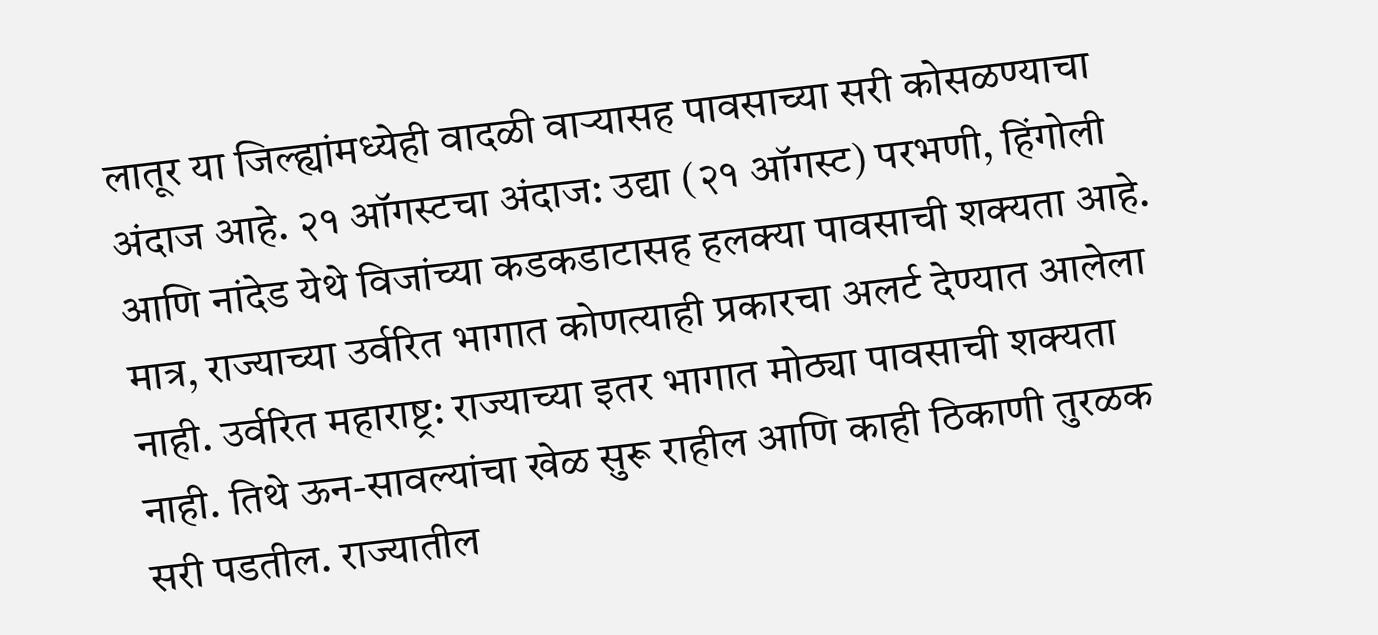लातूर या जिल्ह्यांमध्येही वादळी वाऱ्यासह पावसाच्या सरी कोसळण्याचा अंदाज आहे. २१ ऑगस्टचा अंदाज: उद्या (२१ ऑगस्ट) परभणी, हिंगोली आणि नांदेड येथे विजांच्या कडकडाटासह हलक्या पावसाची शक्यता आहे. मात्र, राज्याच्या उर्वरित भागात कोणत्याही प्रकारचा अलर्ट देण्यात आलेला नाही. उर्वरित महाराष्ट्र: राज्याच्या इतर भागात मोठ्या पावसाची शक्यता नाही. तिथे ऊन-सावल्यांचा खेळ सुरू राहील आणि काही ठिकाणी तुरळक सरी पडतील. राज्यातील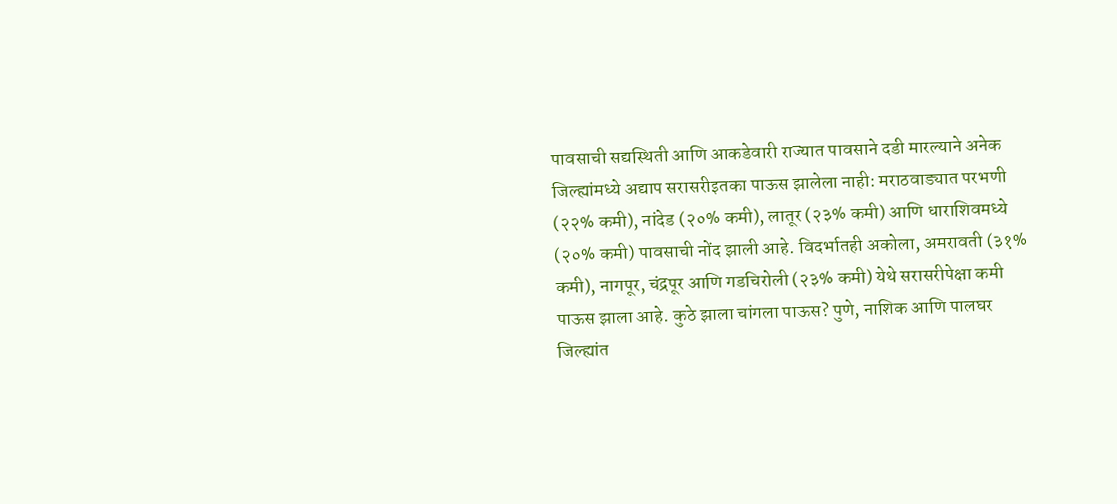पावसाची सद्यस्थिती आणि आकडेवारी राज्यात पावसाने दडी मारल्याने अनेक जिल्ह्यांमध्ये अद्याप सरासरीइतका पाऊस झालेला नाही: मराठवाड्यात परभणी (२२% कमी), नांदेड (२०% कमी), लातूर (२३% कमी) आणि धाराशिवमध्ये (२०% कमी) पावसाची नोंद झाली आहे. विदर्भातही अकोला, अमरावती (३१% कमी), नागपूर, चंद्रपूर आणि गडचिरोली (२३% कमी) येथे सरासरीपेक्षा कमी पाऊस झाला आहे. कुठे झाला चांगला पाऊस? पुणे, नाशिक आणि पालघर जिल्ह्यांत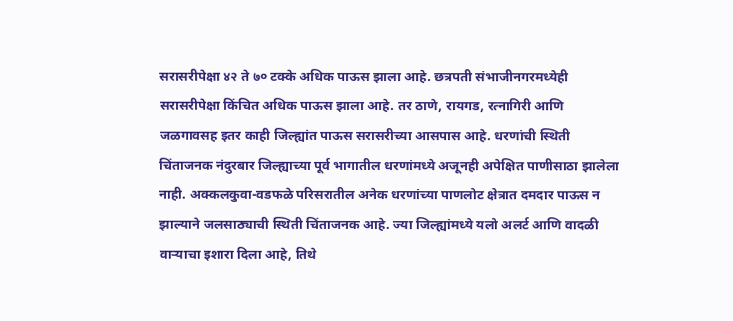सरासरीपेक्षा ४२ ते ७० टक्के अधिक पाऊस झाला आहे. छत्रपती संभाजीनगरमध्येही सरासरीपेक्षा किंचित अधिक पाऊस झाला आहे. तर ठाणे, रायगड, रत्नागिरी आणि जळगावसह इतर काही जिल्ह्यांत पाऊस सरासरीच्या आसपास आहे. धरणांची स्थिती चिंताजनक नंदुरबार जिल्ह्याच्या पूर्व भागातील धरणांमध्ये अजूनही अपेक्षित पाणीसाठा झालेला नाही. अक्कलकुवा-वडफळे परिसरातील अनेक धरणांच्या पाणलोट क्षेत्रात दमदार पाऊस न झाल्याने जलसाठ्याची स्थिती चिंताजनक आहे. ज्या जिल्ह्यांमध्ये यलो अलर्ट आणि वादळी वाऱ्याचा इशारा दिला आहे, तिथे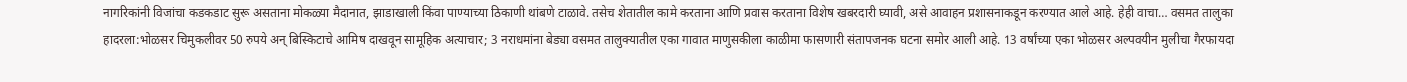नागरिकांनी विजांचा कडकडाट सुरू असताना मोकळ्या मैदानात, झाडाखाली किंवा पाण्याच्या ठिकाणी थांबणे टाळावे. तसेच शेतातील कामे करताना आणि प्रवास करताना विशेष खबरदारी घ्यावी, असे आवाहन प्रशासनाकडून करण्यात आले आहे. हेही वाचा… वसमत तालुका हादरला:भोळसर चिमुकलीवर 50 रुपये अन् बिस्किटाचे आमिष दाखवून सामूहिक अत्याचार; 3 नराधमांना बेड्या वसमत तालुक्यातील एका गावात माणुसकीला काळीमा फासणारी संतापजनक घटना समोर आली आहे. 13 वर्षांच्या एका भोळसर अल्पवयीन मुलीचा गैरफायदा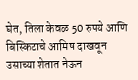घेत, तिला केवळ 50 रुपये आणि बिस्किटाचे आमिष दाखवून उसाच्या शेतात नेऊन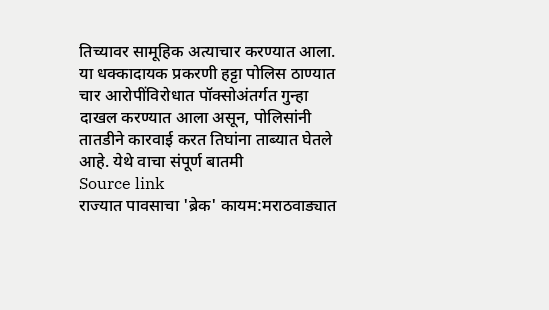तिच्यावर सामूहिक अत्याचार करण्यात आला. या धक्कादायक प्रकरणी हट्टा पोलिस ठाण्यात चार आरोपींविरोधात पॉक्सोअंतर्गत गुन्हा दाखल करण्यात आला असून, पोलिसांनी तातडीने कारवाई करत तिघांना ताब्यात घेतले आहे. येथे वाचा संपूर्ण बातमी
Source link
राज्यात पावसाचा 'ब्रेक' कायम:मराठवाड्यात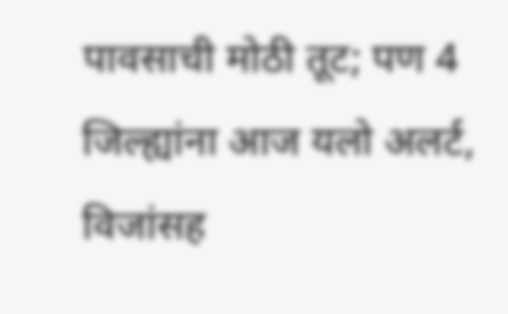पावसाची मोठी तूट; पण 4 जिल्ह्यांना आज यलो अलर्ट, विजांसह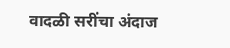वादळी सरींचा अंदाज